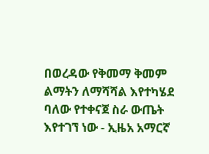በወረዳው የቅመማ ቅመም ልማትን ለማሻሻል እየተካሄደ ባለው የተቀናጀ ስራ ውጤት እየተገኘ ነው - ኢዜአ አማርኛ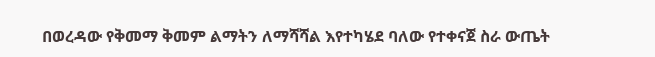በወረዳው የቅመማ ቅመም ልማትን ለማሻሻል እየተካሄደ ባለው የተቀናጀ ስራ ውጤት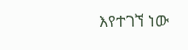እየተገኘ ነው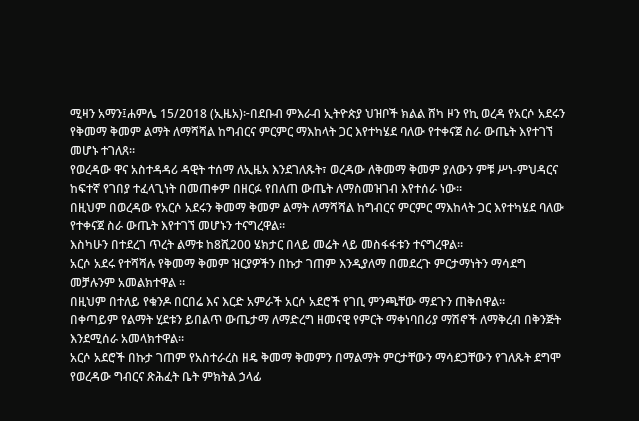ሚዛን አማን፤ሐምሌ 15/2018 (ኢዜአ)፦በደቡብ ምእራብ ኢትዮጵያ ህዝቦች ክልል ሸካ ዞን የኪ ወረዳ የአርሶ አደሩን የቅመማ ቅመም ልማት ለማሻሻል ከግብርና ምርምር ማእከላት ጋር እየተካሄደ ባለው የተቀናጀ ስራ ውጤት እየተገኘ መሆኑ ተገለጸ።
የወረዳው ዋና አስተዳዳሪ ዳዊት ተሰማ ለኢዜአ እንደገለጹት፣ ወረዳው ለቅመማ ቅመም ያለውን ምቹ ሥነ-ምህዳርና ከፍተኛ የገበያ ተፈላጊነት በመጠቀም በዘርፉ የበለጠ ውጤት ለማስመዝገብ እየተሰራ ነው።
በዚህም በወረዳው የአርሶ አደሩን ቅመማ ቅመም ልማት ለማሻሻል ከግብርና ምርምር ማእከላት ጋር እየተካሄደ ባለው የተቀናጀ ስራ ውጤት እየተገኘ መሆኑን ተናግረዋል።
እስካሁን በተደረገ ጥረት ልማቱ ከ8ሺ200 ሄክታር በላይ መሬት ላይ መስፋፋቱን ተናግረዋል።
አርሶ አደሩ የተሻሻሉ የቅመማ ቅመም ዝርያዎችን በኩታ ገጠም እንዲያለማ በመደረጉ ምርታማነትን ማሳደግ መቻሉንም አመልክተዋል ።
በዚህም በተለይ የቁንዶ በርበሬ እና እርድ አምራች አርሶ አደሮች የገቢ ምንጫቸው ማደጉን ጠቅሰዋል።
በቀጣይም የልማት ሂደቱን ይበልጥ ውጤታማ ለማድረግ ዘመናዊ የምርት ማቀነባበሪያ ማሽኖች ለማቅረብ በቅንጅት እንደሚሰራ አመላክተዋል።
አርሶ አደሮች በኩታ ገጠም የአስተራረስ ዘዴ ቅመማ ቅመምን በማልማት ምርታቸውን ማሳደጋቸውን የገለጹት ደግሞ የወረዳው ግብርና ጽሕፈት ቤት ምክትል ኃላፊ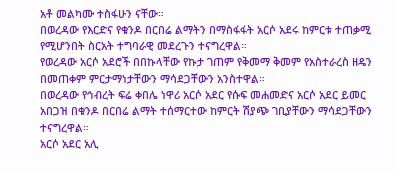አቶ መልካሙ ተስፋሁን ናቸው።
በወረዳው የእርድና የቁንዶ በርበሬ ልማትን በማስፋፋት አርሶ አደሩ ከምርቱ ተጠቃሚ የሚሆንበት ስርአት ተግባራዊ መደረጉን ተናግረዋል።
የወረዳው አርሶ አደሮች በበኩላቸው የኩታ ገጠም የቅመማ ቅመም የአስተራረስ ዘዴን በመጠቀም ምርታማነታቸውን ማሳደጋቸውን አንስተዋል።
በወረዳው የኅብረት ፍሬ ቀበሌ ነዋሪ አርሶ አደር የሱፍ መሐመድና አርሶ አደር ይመር አበጋዝ በቁንዶ በርበሬ ልማት ተሰማርተው ከምርት ሽያጭ ገቢያቸውን ማሳደጋቸውን ተናግረዋል።
አርሶ አደር አሊ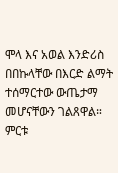ሞላ እና አወል እንድሪስ በበኩላቸው በእርድ ልማት ተሰማርተው ውጤታማ መሆናቸውን ገልጸዋል።
ምርቱ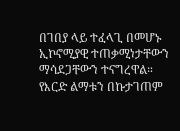በገበያ ላይ ተፈላጊ በመሆኑ ኢኮኖሚያዊ ተጠቃሚነታቸውን ማሳደጋቸውን ተናግረዋል።
የእርድ ልማቱን በኩታገጠም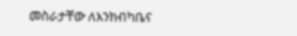መስራታቸው ለእንክብካቤና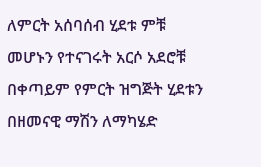ለምርት አሰባሰብ ሂደቱ ምቹ መሆኑን የተናገሩት አርሶ አደሮቹ በቀጣይም የምርት ዝግጅት ሂደቱን በዘመናዊ ማሽን ለማካሄድ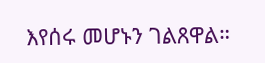እየሰሩ መሆኑን ገልጸዋል።